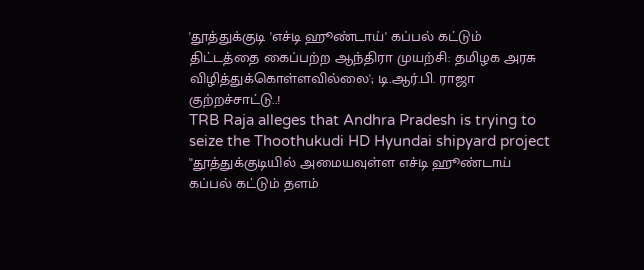'தூத்துக்குடி 'எச்டி ஹூண்டாய்' கப்பல் கட்டும் திட்டத்தை கைப்பற்ற ஆந்திரா முயற்சி: தமிழக அரசு விழித்துக்கொள்ளவில்லை'; டி.ஆர்.பி. ராஜா குற்றச்சாட்டு..!
TRB Raja alleges that Andhra Pradesh is trying to seize the Thoothukudi HD Hyundai shipyard project
''தூத்துக்குடியில் அமையவுள்ள எச்டி ஹூண்டாய் கப்பல் கட்டும் தளம்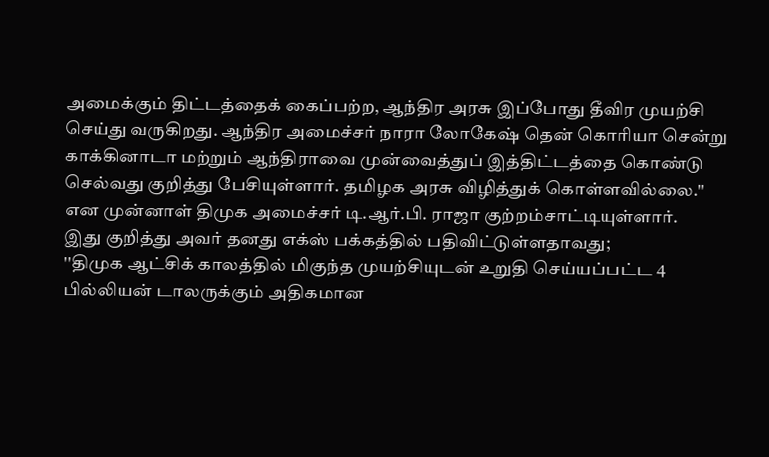அமைக்கும் திட்டத்தைக் கைப்பற்ற, ஆந்திர அரசு இப்போது தீவிர முயற்சி செய்து வருகிறது. ஆந்திர அமைச்சர் நாரா லோகேஷ் தென் கொரியா சென்று காக்கினாடா மற்றும் ஆந்திராவை முன்வைத்துப் இத்திட்டத்தை கொண்டு செல்வது குறித்து பேசியுள்ளார். தமிழக அரசு விழித்துக் கொள்ளவில்லை.'' என முன்னாள் திமுக அமைச்சர் டி.ஆர்.பி. ராஜா குற்றம்சாட்டியுள்ளார்.
இது குறித்து அவர் தனது எக்ஸ் பக்கத்தில் பதிவிட்டுள்ளதாவது;
''திமுக ஆட்சிக் காலத்தில் மிகுந்த முயற்சியுடன் உறுதி செய்யப்பட்ட 4 பில்லியன் டாலருக்கும் அதிகமான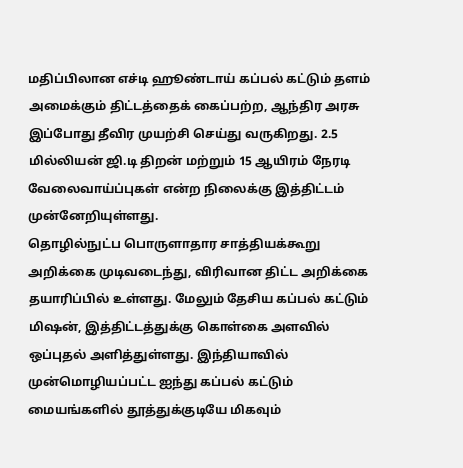மதிப்பிலான எச்டி ஹூண்டாய் கப்பல் கட்டும் தளம் அமைக்கும் திட்டத்தைக் கைப்பற்ற, ஆந்திர அரசு இப்போது தீவிர முயற்சி செய்து வருகிறது. 2.5 மில்லியன் ஜி.டி திறன் மற்றும் 15 ஆயிரம் நேரடி வேலைவாய்ப்புகள் என்ற நிலைக்கு இத்திட்டம் முன்னேறியுள்ளது.
தொழில்நுட்ப பொருளாதார சாத்தியக்கூறு அறிக்கை முடிவடைந்து, விரிவான திட்ட அறிக்கை தயாரிப்பில் உள்ளது. மேலும் தேசிய கப்பல் கட்டும் மிஷன், இத்திட்டத்துக்கு கொள்கை அளவில் ஒப்புதல் அளித்துள்ளது. இந்தியாவில் முன்மொழியப்பட்ட ஐந்து கப்பல் கட்டும் மையங்களில் தூத்துக்குடியே மிகவும்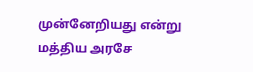முன்னேறியது என்று மத்திய அரசே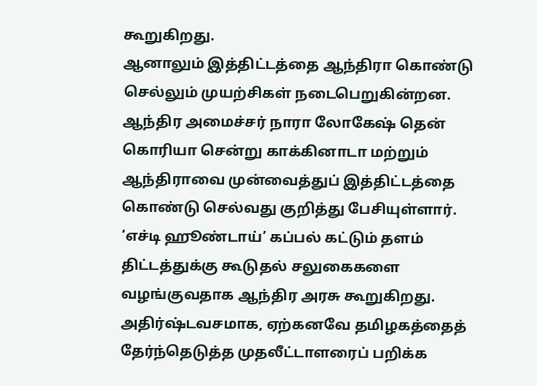கூறுகிறது.
ஆனாலும் இத்திட்டத்தை ஆந்திரா கொண்டு செல்லும் முயற்சிகள் நடைபெறுகின்றன. ஆந்திர அமைச்சர் நாரா லோகேஷ் தென் கொரியா சென்று காக்கினாடா மற்றும் ஆந்திராவை முன்வைத்துப் இத்திட்டத்தை கொண்டு செல்வது குறித்து பேசியுள்ளார். ‘எச்டி ஹூண்டாய்’ கப்பல் கட்டும் தளம் திட்டத்துக்கு கூடுதல் சலுகைகளை வழங்குவதாக ஆந்திர அரசு கூறுகிறது.
அதிர்ஷ்டவசமாக, ஏற்கனவே தமிழகத்தைத் தேர்ந்தெடுத்த முதலீட்டாளரைப் பறிக்க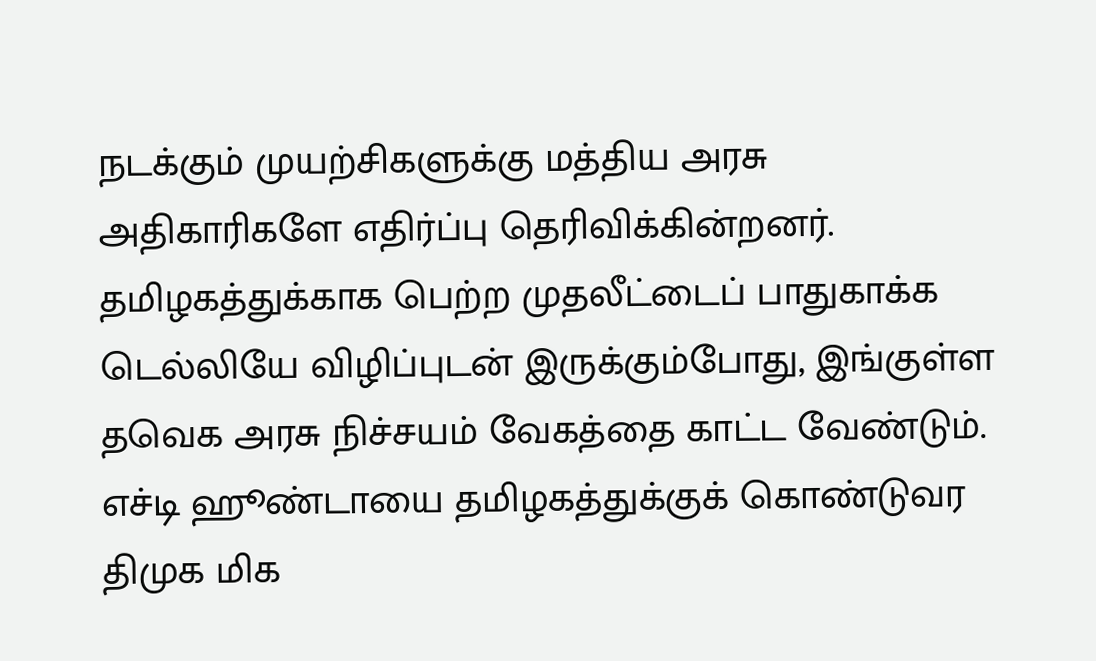நடக்கும் முயற்சிகளுக்கு மத்திய அரசு அதிகாரிகளே எதிர்ப்பு தெரிவிக்கின்றனர். தமிழகத்துக்காக பெற்ற முதலீட்டைப் பாதுகாக்க டெல்லியே விழிப்புடன் இருக்கும்போது, இங்குள்ள தவெக அரசு நிச்சயம் வேகத்தை காட்ட வேண்டும்.
எச்டி ஹூண்டாயை தமிழகத்துக்குக் கொண்டுவர திமுக மிக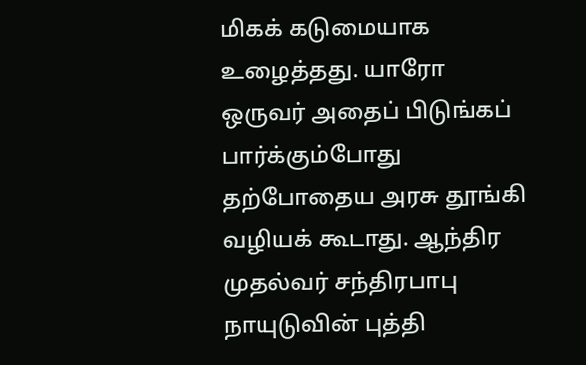மிகக் கடுமையாக உழைத்தது. யாரோ ஒருவர் அதைப் பிடுங்கப் பார்க்கும்போது தற்போதைய அரசு தூங்கி வழியக் கூடாது. ஆந்திர முதல்வர் சந்திரபாபு நாயுடுவின் புத்தி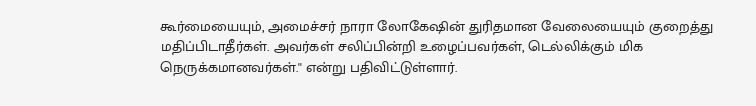கூர்மையையும், அமைச்சர் நாரா லோகேஷின் துரிதமான வேலையையும் குறைத்து மதிப்பிடாதீர்கள். அவர்கள் சலிப்பின்றி உழைப்பவர்கள், டெல்லிக்கும் மிக நெருக்கமானவர்கள்.'' என்று பதிவிட்டுள்ளார்.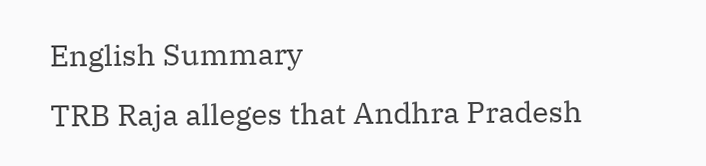English Summary
TRB Raja alleges that Andhra Pradesh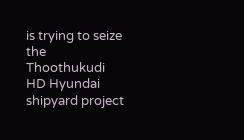is trying to seize the Thoothukudi HD Hyundai shipyard project